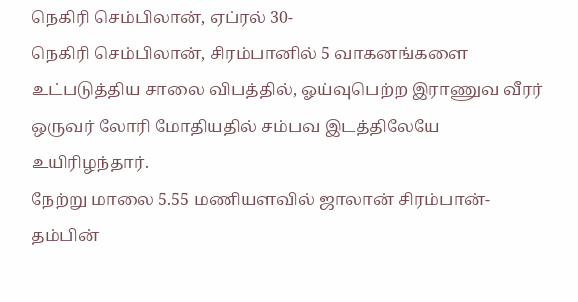நெகிரி செம்பிலான், ஏப்ரல் 30-
நெகிரி செம்பிலான், சிரம்பானில் 5 வாகனங்களை உட்படுத்திய சாலை விபத்தில், ஓய்வுபெற்ற இராணுவ வீரர் ஒருவர் லோரி மோதியதில் சம்பவ இடத்திலேயே உயிரிழந்தார்.
நேற்று மாலை 5.55 மணியளவில் ஜாலான் சிரம்பான்- தம்பின்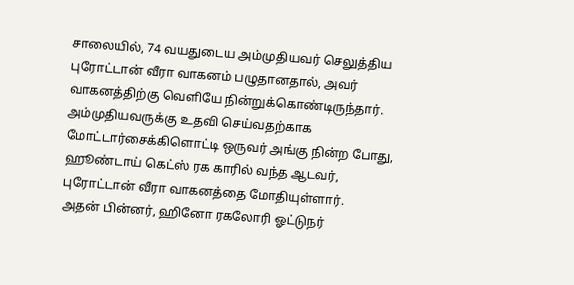சாலையில், 74 வயதுடைய அம்முதியவர் செலுத்திய புரோட்டான் வீரா வாகனம் பழுதானதால், அவர் வாகனத்திற்கு வெளியே நின்றுக்கொண்டிருந்தார்.
அம்முதியவருக்கு உதவி செய்வதற்காக மோட்டார்சைக்கிளொட்டி ஒருவர் அங்கு நின்ற போது, ஹூண்டாய் கெட்ஸ் ரக காரில் வந்த ஆடவர், புரோட்டான் வீரா வாகனத்தை மோதியுள்ளார்.
அதன் பின்னர், ஹினோ ரகலோரி ஓட்டுநர்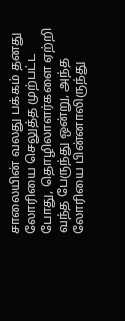சாலையின் வலது பக்கம் தனது லோரியை செலுத்த முற்பட்ட போது, தொழிலாளர்களை ஏற்றி வந்த பேருந்து ஒன்று, அந்த லோரியை பின்னாலிருந்து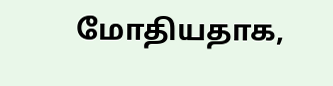மோதியதாக,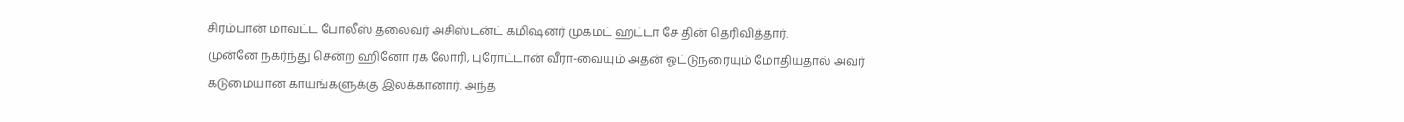சிரம்பான் மாவட்ட போலீஸ் தலைவர் அசிஸ்டன்ட் கமிஷனர் முகமட் ஹட்டா சே தின் தெரிவித்தார்.
முன்னே நகர்ந்து சென்ற ஹினோ ரக லோரி, புரோட்டான் வீரா-வையும் அதன் ஓட்டுநரையும் மோதியதால் அவர் கடுமையான காயங்களுக்கு இலக்கானார். அந்த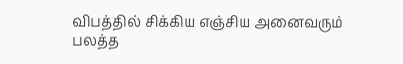விபத்தில் சிக்கிய எஞ்சிய அனைவரும் பலத்த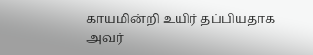காயமின்றி உயிர் தப்பியதாக அவர்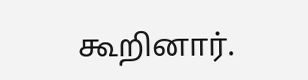கூறினார்.